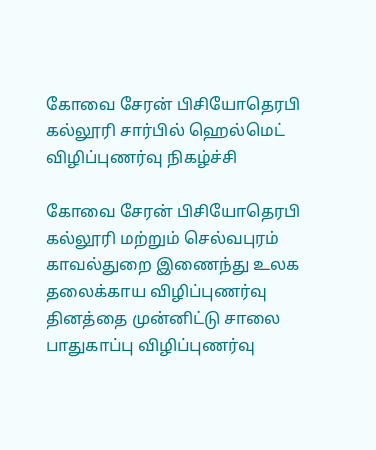கோவை சேரன் பிசியோதெரபி கல்லூரி சார்பில் ஹெல்மெட் விழிப்புணர்வு நிகழ்ச்சி

கோவை சேரன் பிசியோதெரபி கல்லூரி மற்றும் செல்வபுரம் காவல்துறை இணைந்து உலக தலைக்காய விழிப்புணர்வு தினத்தை முன்னிட்டு சாலை பாதுகாப்பு விழிப்புணர்வு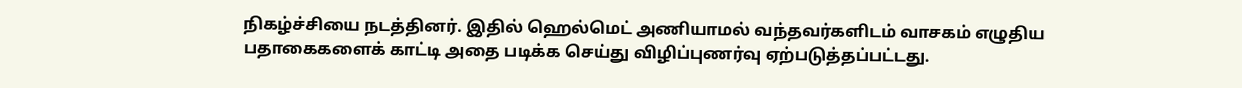நிகழ்ச்சியை நடத்தினர். இதில் ஹெல்மெட் அணியாமல் வந்தவர்களிடம் வாசகம் எழுதிய பதாகைகளைக் காட்டி அதை படிக்க செய்து விழிப்புணர்வு ஏற்படுத்தப்பட்டது.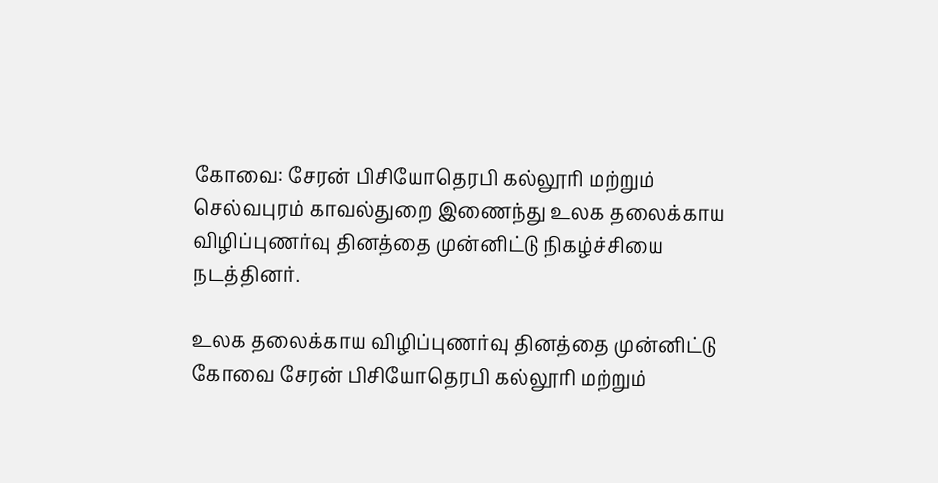கோவை: சேரன் பிசியோதெரபி கல்லூரி மற்றும் செல்வபுரம் காவல்துறை இணைந்து உலக தலைக்காய விழிப்புணர்வு தினத்தை முன்னிட்டு நிகழ்ச்சியை நடத்தினர்.

உலக தலைக்காய விழிப்புணர்வு தினத்தை முன்னிட்டு கோவை சேரன் பிசியோதெரபி கல்லூரி மற்றும்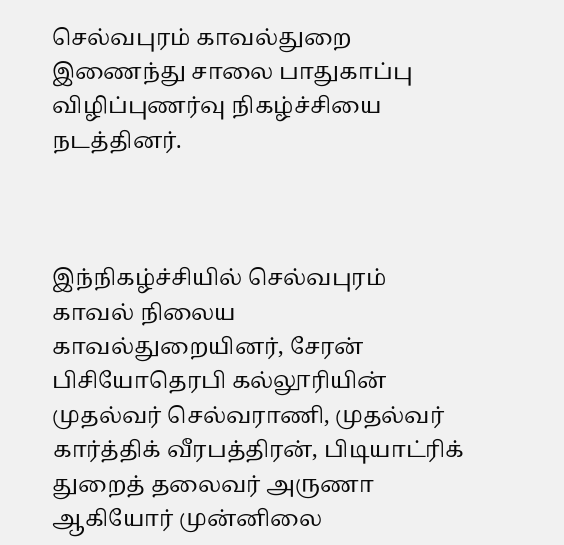செல்வபுரம் காவல்துறை இணைந்து சாலை பாதுகாப்பு விழிப்புணர்வு நிகழ்ச்சியை நடத்தினர்.



இந்நிகழ்ச்சியில் செல்வபுரம் காவல் நிலைய காவல்துறையினர், சேரன் பிசியோதெரபி கல்லூரியின் முதல்வர் செல்வராணி, முதல்வர் கார்த்திக் வீரபத்திரன், பிடியாட்ரிக் துறைத் தலைவர் அருணா ஆகியோர் முன்னிலை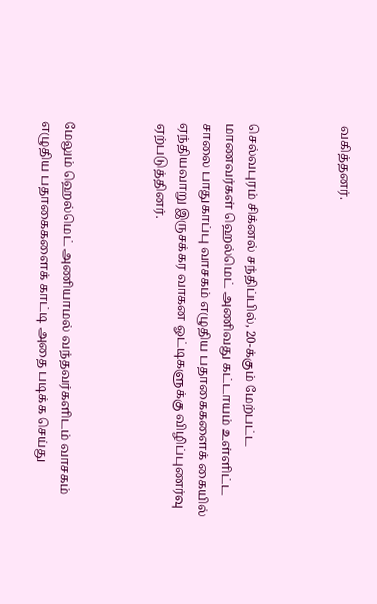வகித்தனர்.



செல்வபுரம் சிக்னல் சந்திப்பில், 20-க்கும் மேற்பட்ட மாணவர்கள் ஹெல்மெட் அணிவது கட்டாயம் உள்ளிட்ட சாலை பாதுகாப்பு வாசகம் எழுதிய பதாகைகளைக் கையில் ஏந்தியவாறு இருசக்கர வாகன ஓட்டிகளுக்கு விழிப்புணர்வு ஏற்படுத்தினர்.



மேலும் ஹெல்மெட் அணியாமல் வந்தவர்களிடம் வாசகம் எழுதிய பதாகைகளைக் காட்டி அதை படிக்க செய்து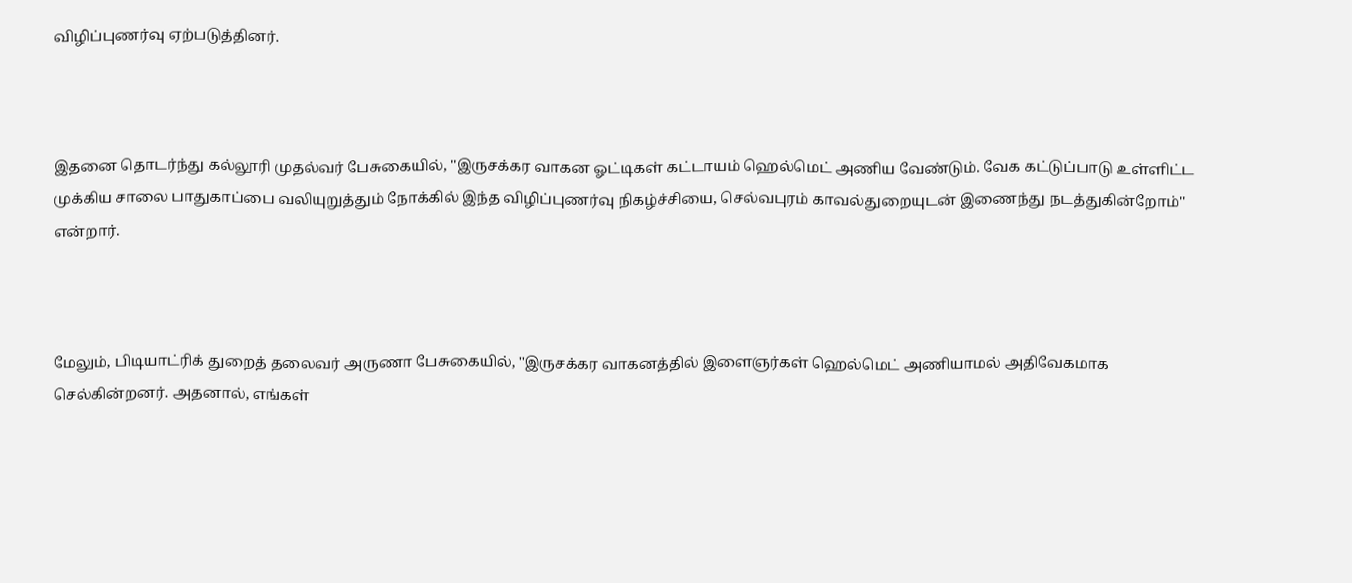விழிப்புணர்வு ஏற்படுத்தினர்.



இதனை தொடர்ந்து கல்லூரி முதல்வர் பேசுகையில், ''இருசக்கர வாகன ஓட்டிகள் கட்டாயம் ஹெல்மெட் அணிய வேண்டும். வேக கட்டுப்பாடு உள்ளிட்ட முக்கிய சாலை பாதுகாப்பை வலியுறுத்தும் நோக்கில் இந்த விழிப்புணர்வு நிகழ்ச்சியை, செல்வபுரம் காவல்துறையுடன் இணைந்து நடத்துகின்றோம்'' என்றார்.



மேலும், பிடியாட்ரிக் துறைத் தலைவர் அருணா பேசுகையில், ''இருசக்கர வாகனத்தில் இளைஞர்கள் ஹெல்மெட் அணியாமல் அதிவேகமாக செல்கின்றனர். அதனால், எங்கள்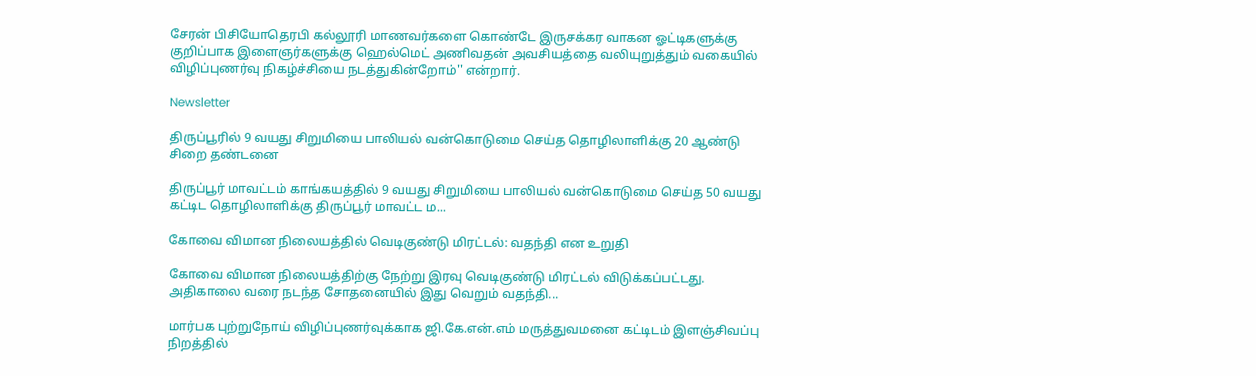சேரன் பிசியோதெரபி கல்லூரி மாணவர்களை கொண்டே இருசக்கர வாகன ஓட்டிகளுக்கு குறிப்பாக இளைஞர்களுக்கு ஹெல்மெட் அணிவதன் அவசியத்தை வலியுறுத்தும் வகையில் விழிப்புணர்வு நிகழ்ச்சியை நடத்துகின்றோம்'' என்றார்.

Newsletter

திருப்பூரில் 9 வயது சிறுமியை பாலியல் வன்கொடுமை செய்த தொழிலாளிக்கு 20 ஆண்டு சிறை தண்டனை

திருப்பூர் மாவட்டம் காங்கயத்தில் 9 வயது சிறுமியை பாலியல் வன்கொடுமை செய்த 50 வயது கட்டிட தொழிலாளிக்கு திருப்பூர் மாவட்ட ம...

கோவை விமான நிலையத்தில் வெடிகுண்டு மிரட்டல்: வதந்தி என உறுதி

கோவை விமான நிலையத்திற்கு நேற்று இரவு வெடிகுண்டு மிரட்டல் விடுக்கப்பட்டது. அதிகாலை வரை நடந்த சோதனையில் இது வெறும் வதந்தி...

மார்பக புற்றுநோய் விழிப்புணர்வுக்காக ஜி.கே.என்.எம் மருத்துவமனை கட்டிடம் இளஞ்சிவப்பு நிறத்தில்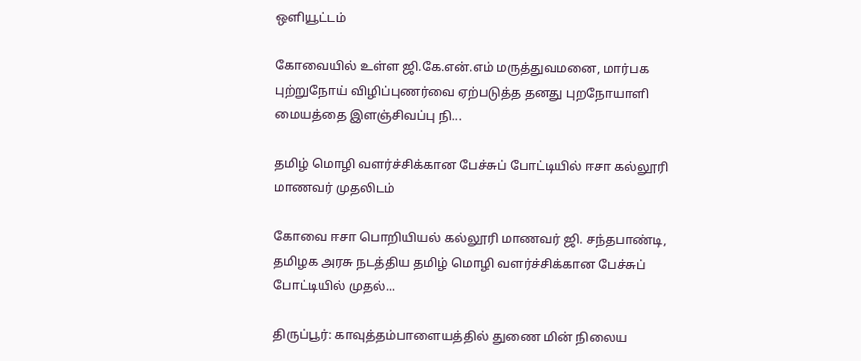ஒளியூட்டம்

கோவையில் உள்ள ஜி.கே.என்.எம் மருத்துவமனை, மார்பக புற்றுநோய் விழிப்புணர்வை ஏற்படுத்த தனது புறநோயாளி மையத்தை இளஞ்சிவப்பு நி...

தமிழ் மொழி வளர்ச்சிக்கான பேச்சுப் போட்டியில் ஈசா கல்லூரி மாணவர் முதலிடம்

கோவை ஈசா பொறியியல் கல்லூரி மாணவர் ஜி. சந்தபாண்டி, தமிழக அரசு நடத்திய தமிழ் மொழி வளர்ச்சிக்கான பேச்சுப் போட்டியில் முதல்...

திருப்பூர்: காவுத்தம்பாளையத்தில் துணை மின் நிலைய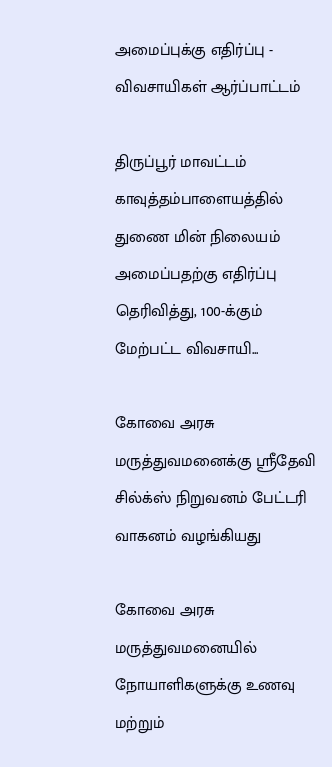அமைப்புக்கு எதிர்ப்பு - விவசாயிகள் ஆர்ப்பாட்டம்

திருப்பூர் மாவட்டம் காவுத்தம்பாளையத்தில் துணை மின் நிலையம் அமைப்பதற்கு எதிர்ப்பு தெரிவித்து, 100-க்கும் மேற்பட்ட விவசாயி...

கோவை அரசு மருத்துவமனைக்கு ஸ்ரீதேவி சில்க்ஸ் நிறுவனம் பேட்டரி வாகனம் வழங்கியது

கோவை அரசு மருத்துவமனையில் நோயாளிகளுக்கு உணவு மற்றும்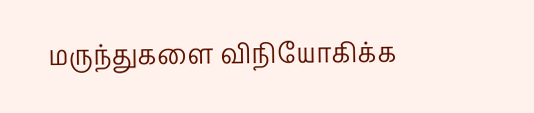மருந்துகளை விநியோகிக்க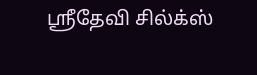ஸ்ரீதேவி சில்க்ஸ்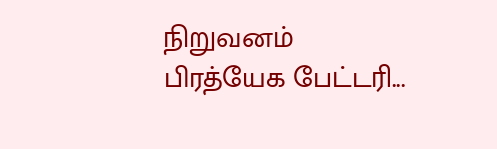நிறுவனம் பிரத்யேக பேட்டரி...